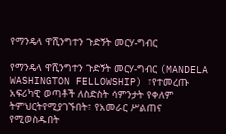የማንዴላ ዋሺንግተን ጉድኝት መርሃ-ግብር

የማንዴላ ዋሺንግተን ጉድኝት መርሃ-ግብር (MANDELA WASHINGTON FELLOWSHIP) ፣የተመረጡ አፍሪካዊ ወጣቶች ለስድስት ሳምንታት የቀለም ትምህርትየሚያገኙበት፣ የአመራር ሥልጠና የሚወስዱበት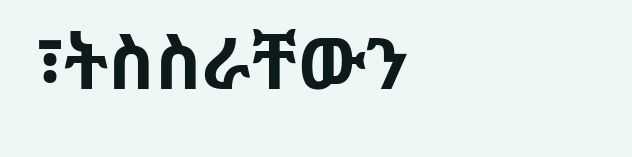፣ትስስራቸውን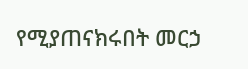የሚያጠናክሩበት መርኃ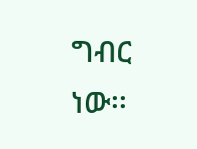ግብር ነው፡፡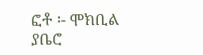ፎቶ ፡- ሞክቢል ያቤሮ